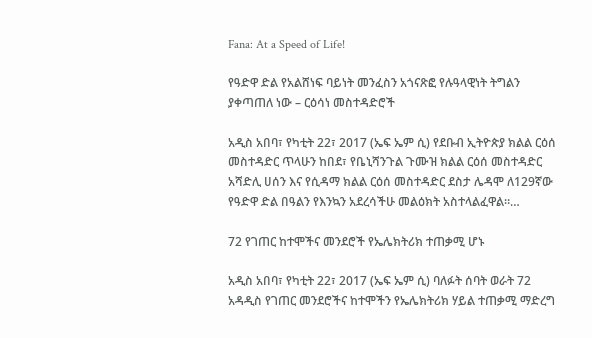Fana: At a Speed of Life!

የዓድዋ ድል የአልሸነፍ ባይነት መንፈስን አጎናጽፎ የሉዓላዊነት ትግልን ያቀጣጠለ ነው – ርዕሳነ መስተዳድሮች

አዲስ አበባ፣ የካቲት 22፣ 2017 (ኤፍ ኤም ሲ) የደቡብ ኢትዮጵያ ክልል ርዕሰ መስተዳድር ጥላሁን ከበደ፣ የቤኒሻንጉል ጉሙዝ ክልል ርዕሰ መስተዳድር አሻድሊ ሀሰን እና የሲዳማ ክልል ርዕሰ መስተዳድር ደስታ ሌዳሞ ለ129ኛው የዓድዋ ድል በዓልን የእንኳን አደረሳችሁ መልዕክት አስተላልፈዋል።…

72 የገጠር ከተሞችና መንደሮች የኤሌክትሪክ ተጠቃሚ ሆኑ

አዲስ አበባ፣ የካቲት 22፣ 2017 (ኤፍ ኤም ሲ) ባለፉት ሰባት ወራት 72 አዳዲስ የገጠር መንደሮችና ከተሞችን የኤሌክትሪክ ሃይል ተጠቃሚ ማድረግ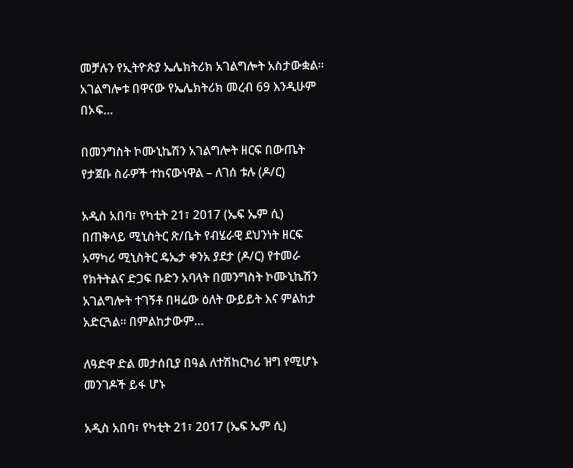መቻሉን የኢትዮጵያ ኤሌክትሪክ አገልግሎት አስታውቋል። አገልግሎቱ በዋናው የኤሌክትሪክ መረብ 69 እንዲሁም በኦፍ…

በመንግስት ኮሙኒኬሽን አገልግሎት ዘርፍ በውጤት የታጀቡ ስራዎች ተከናውነዋል – ለገሰ ቱሉ (ዶ/ር)

አዲስ አበባ፣ የካቲት 21፣ 2017 (ኤፍ ኤም ሲ) በጠቅላይ ሚኒስትር ጽ/ቤት የብሄራዊ ደህንነት ዘርፍ አማካሪ ሚኒስትር ዴኤታ ቀንአ ያደታ (ዶ/ር) የተመራ የክትትልና ድጋፍ ቡድን አባላት በመንግስት ኮሙኒኬሽን አገልግሎት ተገኝቶ በዛሬው ዕለት ውይይት እና ምልከታ አድርጓል፡፡ በምልከታውም…

ለዓድዋ ድል መታሰቢያ በዓል ለተሽከርካሪ ዝግ የሚሆኑ መንገዶች ይፋ ሆኑ

አዲስ አበባ፣ የካቲት 21፣ 2017 (ኤፍ ኤም ሲ)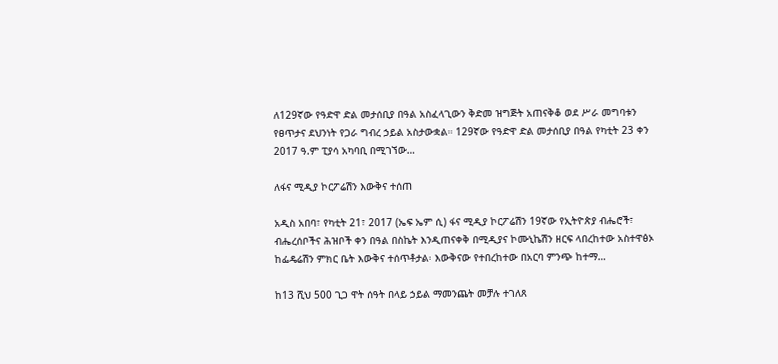ለ129ኛው የዓድዋ ድል መታሰቢያ በዓል አስፈላጊውን ቅድመ ዝግጅት አጠናቅቆ ወደ ሥራ መግባቱን የፀጥታና ደህንነት የጋራ ግብረ ኃይል አስታውቋል። 129ኛው የዓድዋ ድል መታሰቢያ በዓል የካቲት 23 ቀን 2017 ዓ.ም ፒያሳ አካባቢ በሚገኘው…

ለፋና ሚዲያ ኮርፖሬሽን እውቅና ተሰጠ

አዲስ አበባ፣ የካቲት 21፣ 2017 (ኤፍ ኤም ሲ) ፋና ሚዲያ ኮርፖሬሽን 19ኛው የኢትዮጵያ ብሔሮች፣ ብሔረሰቦችና ሕዝቦች ቀን በዓል በስኬት እንዲጠናቀቅ በሚዲያና ኮሙኒኬሽን ዘርፍ ላበረከተው አስተዋፅኦ ከፌዴሬሽን ምክር ቤት እውቅና ተሰጥቶታል፡ እውቅናው የተበረከተው በአርባ ምንጭ ከተማ…

ከ13 ሺህ 500 ጊጋ ዋት ሰዓት በላይ ኃይል ማመንጨት መቻሉ ተገለጸ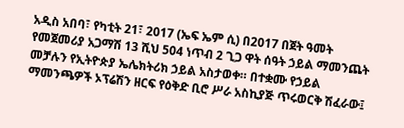አዲስ አበባ፣ የካቲት 21፣ 2017 (ኤፍ ኤም ሲ) በ2017 በጀት ዓመት የመጀመሪያ አጋማሽ 13 ሺህ 504 ነጥብ 2 ጊጋ ዋት ሰዓት ኃይል ማመንጨት መቻሉን የኢትዮጵያ ኤሌክትሪክ ኃይል አስታወቀ። በተቋሙ የኃይል ማመንጫዎች ኦፕሬሽን ዘርፍ የዕቅድ ቢሮ ሥራ አስኪያጅ ጥሩወርቅ ሽፈራው፤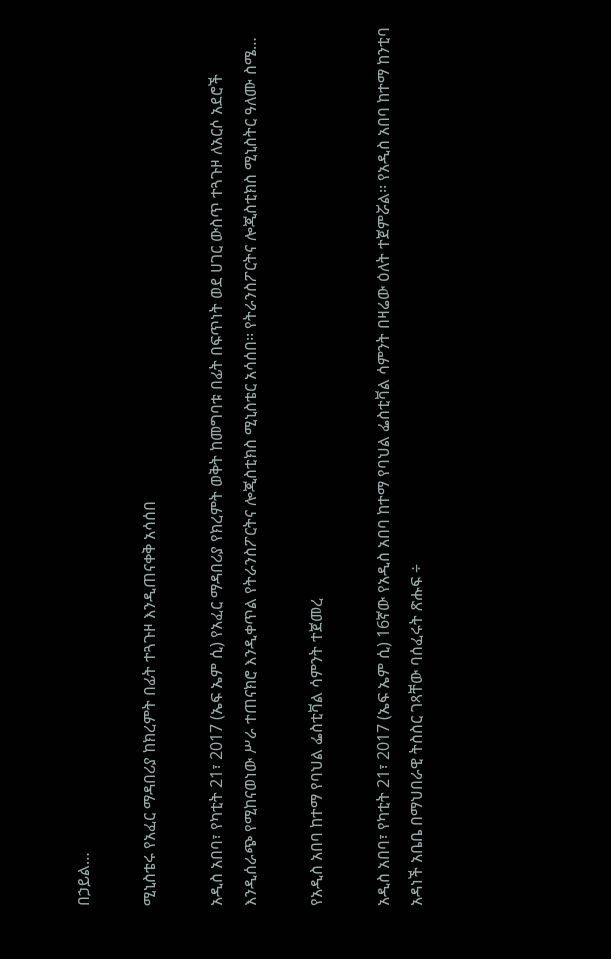በኃይል…

ሚኒስቴሩ የአፈር ማዳበሪያ ከክረምት በፊት ተጓጉዞ እንዲጠናቀቅ አሳሰበ

አዲስ አበባ፣ የካቲት 21፣ 2017 (ኤፍ ኤም ሲ) የአፈር ማዳበሪያ የክረምት ወቅት ከመግባቱ በፊት በፍጥነት ወደ ሀገር ውስጥ ተጓጉዞ ለአርሶ አደሮች እንዲሰራጭ የሚከናወነው ሥራ ተጠናክሮ እንዲቀጥል የትራንስፖርትና ሎጂስቲክስ ሚኒስቴር አሳሰበ፡፡ የትራንስፖርትና ሎጂስቲክስ ሚኒስትር ዓለሙ ስሜ…

የአዲስ አበባ ከተማ የባህል ፌስቲቫል ሳምንት ተጀመረ

አዲስ አበባ፣ የካቲት 21፣ 2017 (ኤፍ ኤም ሲ) 16ኛው የአዲስ አበባ ከተማ የባህል ፌስቲቫል ሳምንት በዛሬው ዕለት ተጀምሯል፡፡ የአዲስ አበባ ከተማ ከንቲባ አዳነች አቤቤ በማህበራዊ ትስስር ገጻቸው ባሰፈሩት ጽሑፍ ÷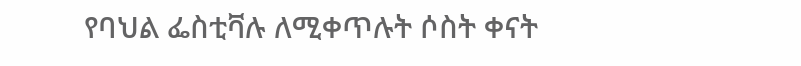የባህል ፌስቲቫሉ ለሚቀጥሉት ሶስት ቀናት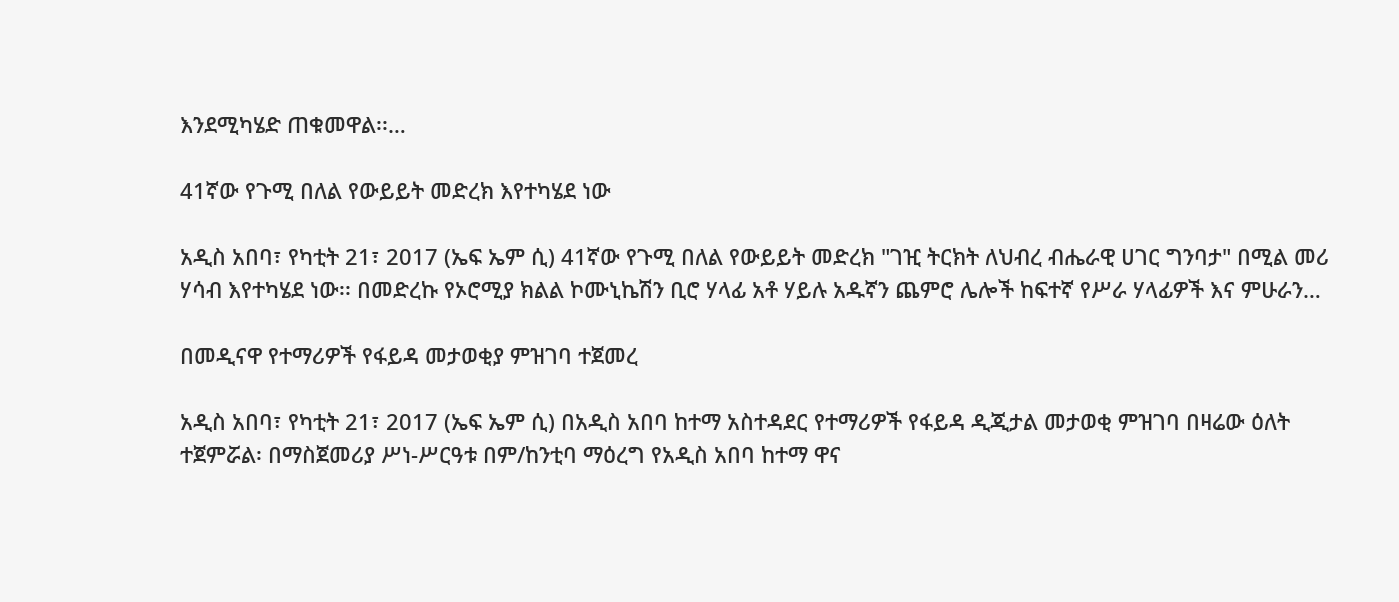እንደሚካሄድ ጠቁመዋል፡፡…

41ኛው የጉሚ በለል የውይይት መድረክ እየተካሄደ ነው

አዲስ አበባ፣ የካቲት 21፣ 2017 (ኤፍ ኤም ሲ) 41ኛው የጉሚ በለል የውይይት መድረክ "ገዢ ትርክት ለህብረ ብሔራዊ ሀገር ግንባታ" በሚል መሪ ሃሳብ እየተካሄደ ነው፡፡ በመድረኩ የኦሮሚያ ክልል ኮሙኒኬሽን ቢሮ ሃላፊ አቶ ሃይሉ አዱኛን ጨምሮ ሌሎች ከፍተኛ የሥራ ሃላፊዎች እና ምሁራን…

በመዲናዋ የተማሪዎች የፋይዳ መታወቂያ ምዝገባ ተጀመረ

አዲስ አበባ፣ የካቲት 21፣ 2017 (ኤፍ ኤም ሲ) በአዲስ አበባ ከተማ አስተዳደር የተማሪዎች የፋይዳ ዲጂታል መታወቂ ምዝገባ በዛሬው ዕለት ተጀምሯል፡ በማስጀመሪያ ሥነ-ሥርዓቱ በም/ከንቲባ ማዕረግ የአዲስ አበባ ከተማ ዋና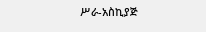ሥራ-አስኪያጅ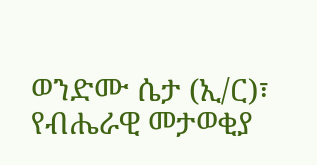ወንድሙ ሴታ (ኢ/ር)፣ የብሔራዊ መታወቂያ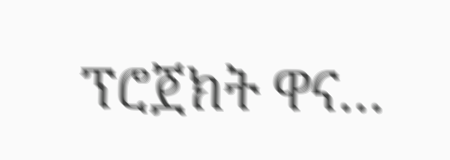ፕሮጀክት ዋና…